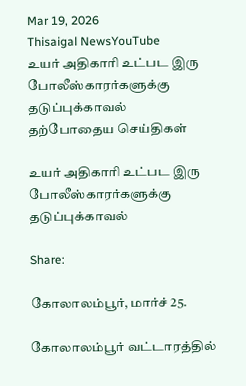Mar 19, 2026
Thisaigal NewsYouTube
உயர் அதிகாரி உட்பட இரு போலீஸ்காரர்களுக்கு தடுப்புக்காவல்
தற்போதைய செய்திகள்

உயர் அதிகாரி உட்பட இரு போலீஸ்காரர்களுக்கு தடுப்புக்காவல்

Share:

கோலாலம்பூர், மார்ச் 25.

கோலாலம்பூர் வட்டாரத்தில்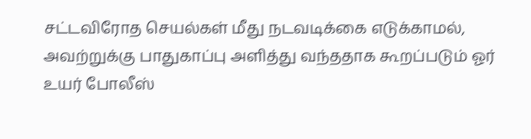சட்டவிரோத செயல்கள் மீது நடவடிக்கை எடுக்காமல், அவற்றுக்கு பாதுகாப்பு அளித்து வந்ததாக கூறப்படும் ஓர் உயர் போலீஸ்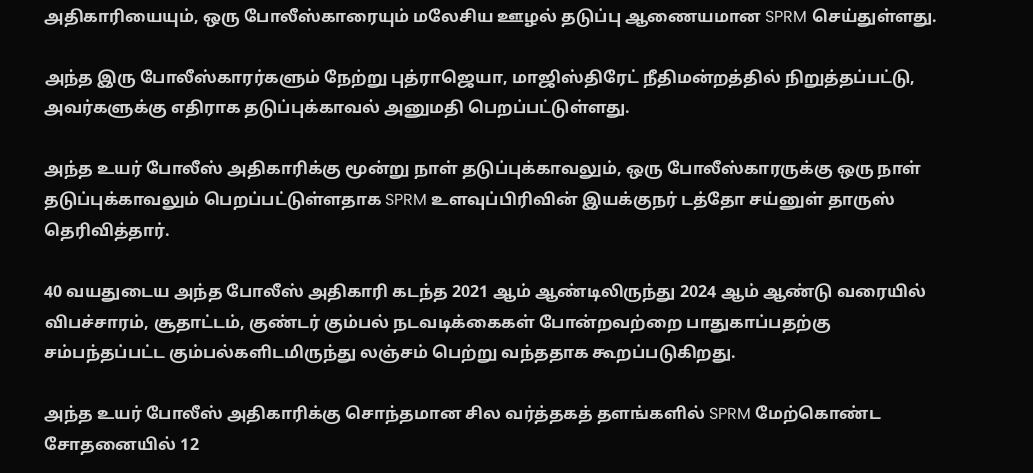அதிகாரியையும், ஒரு போலீஸ்காரையும் மலேசிய ஊழல் தடுப்பு ஆணையமான SPRM செய்துள்ளது.

அந்த இரு போலீஸ்காரர்களும் நேற்று புத்ராஜெயா, மாஜிஸ்திரேட் நீதிமன்றத்தில் நிறுத்தப்பட்டு, அவர்களுக்கு எதிராக தடுப்புக்காவல் அனுமதி பெறப்பட்டுள்ளது.

அந்த உயர் போலீஸ் அதிகாரிக்கு மூன்று நாள் தடுப்புக்காவலும், ஒரு போலீஸ்காரருக்கு ஒரு நாள் தடுப்புக்காவலும் பெறப்பட்டுள்ளதாக SPRM உளவுப்பிரிவின் இயக்குநர் டத்தோ சய்னுள் தாருஸ் தெரிவித்தார்.

40 வயதுடைய அந்த போலீஸ் அதிகாரி கடந்த 2021 ஆம் ஆண்டிலிருந்து 2024 ஆம் ஆண்டு வரையில் விபச்சாரம், சூதாட்டம், குண்டர் கும்பல் நடவடிக்கைகள் போன்றவற்றை பாதுகாப்பதற்கு சம்பந்தப்பட்ட கும்பல்களிடமிருந்து லஞ்சம் பெற்று வந்ததாக கூறப்படுகிறது.

அந்த உயர் போலீஸ் அதிகாரிக்கு சொந்தமான சில வர்த்தகத் தளங்களில் SPRM மேற்கொண்ட சோதனையில் 12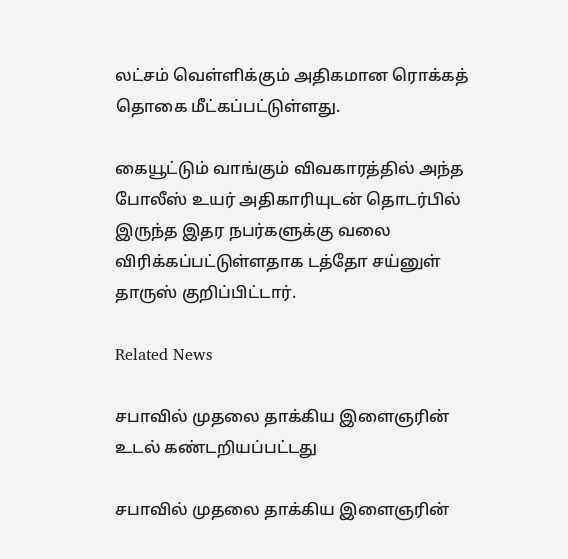லட்சம் வெள்ளிக்கும் அதிகமான ரொக்கத் தொகை மீட்கப்பட்டுள்ளது.

கையூட்டும் வாங்கும் விவகாரத்தில் அந்த போலீஸ் உயர் அதிகாரியுடன் தொடர்பில் இருந்த இதர நபர்களுக்கு வலை விரிக்கப்பட்டுள்ளதாக டத்தோ சய்னுள் தாருஸ் குறிப்பிட்டார்.

Related News

சபாவில் முதலை தாக்கிய இளைஞரின் உடல் கண்டறியப்பட்டது

சபாவில் முதலை தாக்கிய இளைஞரின்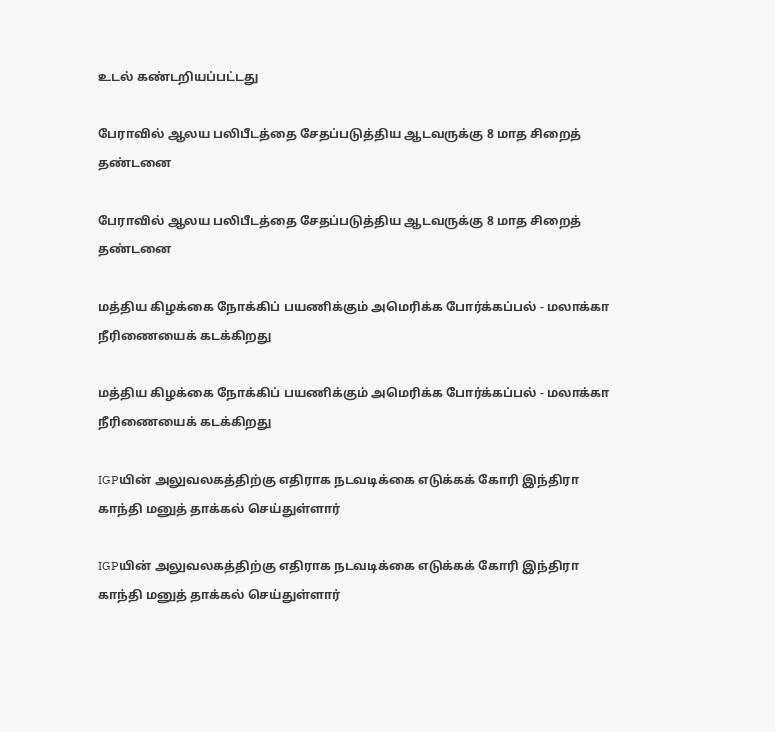உடல் கண்டறியப்பட்டது

பேராவில் ஆலய பலிபீடத்தை சேதப்படுத்திய ஆடவருக்கு 8 மாத சிறைத் தண்டனை

பேராவில் ஆலய பலிபீடத்தை சேதப்படுத்திய ஆடவருக்கு 8 மாத சிறைத் தண்டனை

மத்திய கிழக்கை நோக்கிப் பயணிக்கும் அமெரிக்க போர்க்கப்பல் - மலாக்கா நீரிணையைக் கடக்கிறது

மத்திய கிழக்கை நோக்கிப் பயணிக்கும் அமெரிக்க போர்க்கப்பல் - மலாக்கா நீரிணையைக் கடக்கிறது

IGPயின் அலுவலகத்திற்கு எதிராக நடவடிக்கை எடுக்கக் கோரி இந்திரா காந்தி மனுத் தாக்கல் செய்துள்ளார்

IGPயின் அலுவலகத்திற்கு எதிராக நடவடிக்கை எடுக்கக் கோரி இந்திரா காந்தி மனுத் தாக்கல் செய்துள்ளார்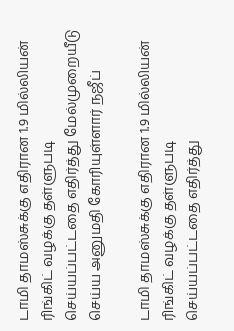டாமி தாமஸ்சுக்கு எதிரான 1.9 மில்லியன் ரிங்கிட் வழக்கு தள்ளுபடி செய்யப்பட்டதை எதிர்த்து மேல்முறையீடு செய்ய அனுமதி கோரியுள்ளார் நஜீப்

டாமி தாமஸ்சுக்கு எதிரான 1.9 மில்லியன் ரிங்கிட் வழக்கு தள்ளுபடி செய்யப்பட்டதை எதிர்த்து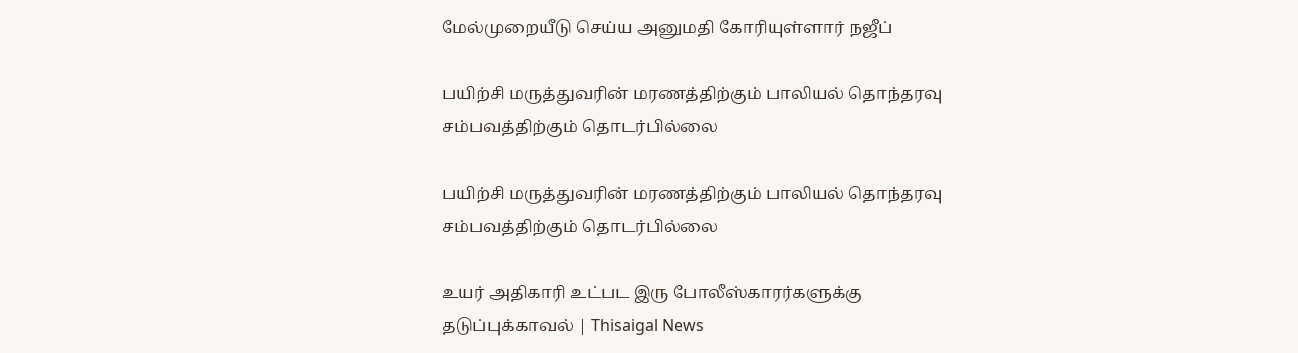மேல்முறையீடு செய்ய அனுமதி கோரியுள்ளார் நஜீப்

பயிற்சி மருத்துவரின் மரணத்திற்கும் பாலியல் தொந்தரவு சம்பவத்திற்கும் தொடர்பில்லை

பயிற்சி மருத்துவரின் மரணத்திற்கும் பாலியல் தொந்தரவு சம்பவத்திற்கும் தொடர்பில்லை

உயர் அதிகாரி உட்பட இரு போலீஸ்காரர்களுக்கு தடுப்புக்காவல் | Thisaigal News